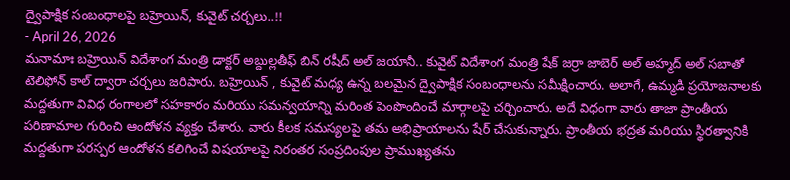ద్వైపాక్షిక సంబంధాలపై బహ్రెయిన్, కువైట్ చర్చలు..!!
- April 26, 2026
మనామాః బహ్రెయిన్ విదేశాంగ మంత్రి డాక్టర్ అబ్దుల్లతీఫ్ బిన్ రషీద్ అల్ జయానీ.. కువైట్ విదేశాంగ మంత్రి షేక్ జర్రా జాబెర్ అల్ అహ్మద్ అల్ సబాతో టెలిఫోన్ కాల్ ద్వారా చర్చలు జరిపారు. బహ్రెయిన్ , కువైట్ మధ్య ఉన్న బలమైన ద్వైపాక్షిక సంబంధాలను సమీక్షించారు. అలాగే, ఉమ్మడి ప్రయోజనాలకు మద్దతుగా వివిధ రంగాలలో సహకారం మరియు సమన్వయాన్ని మరింత పెంపొందించే మార్గాలపై చర్చించారు. అదే విధంగా వారు తాజా ప్రాంతీయ పరిణామాల గురించి ఆందోళన వ్యక్తం చేశారు. వారు కీలక సమస్యలపై తమ అభిప్రాయాలను షేర్ చేసుకున్నారు. ప్రాంతీయ భద్రత మరియు స్థిరత్వానికి మద్దతుగా పరస్పర ఆందోళన కలిగించే విషయాలపై నిరంతర సంప్రదింపుల ప్రాముఖ్యతను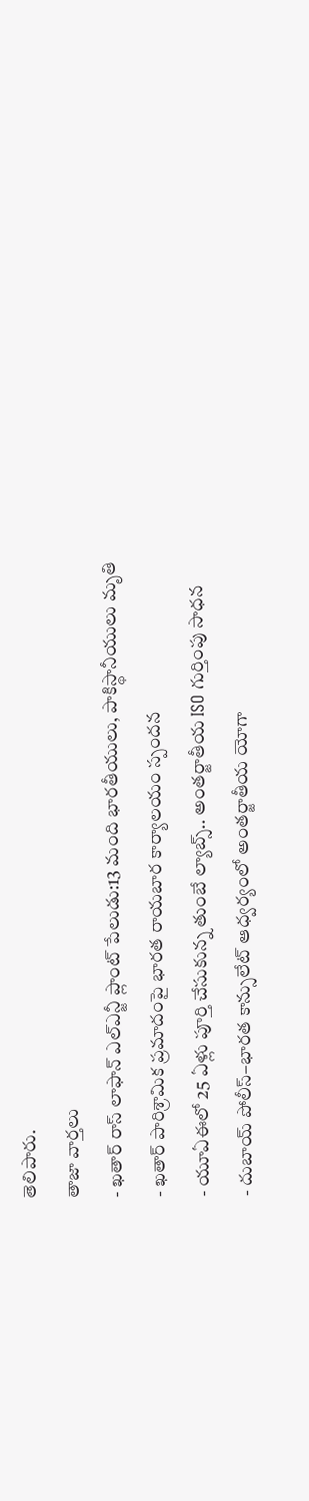తెలిపారు.
తాజా వార్తలు
- ఖతార్ రాస్ లాఫాన్ ఎల్ఎన్జీ ప్లాంట్ పేలుడు:13 మంది భారతీయులు, పాకిస్థానీయులు మృతి
- ఖతార్ పారిశ్రామిక ప్రమాదంపై భారత రాయబార కార్యాలయం స్పందన
- యూఏఈలో 25 ఏళ్లు పూర్తి చేసుకున్న తుంబే ల్యాబ్స్.. అంతర్జాతీయ ISO గుర్తింపు సాధన
- దుబాయ్ పోలీస్–భారత కాన్సులేట్ ఆధ్వర్యంలో అంతర్జాతీయ యోగా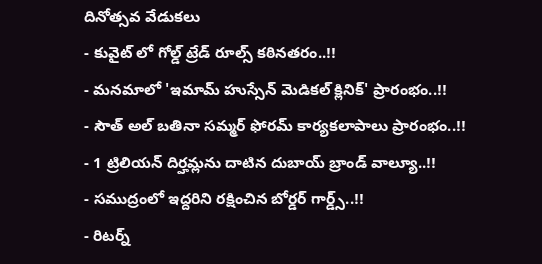దినోత్సవ వేడుకలు
- కువైట్ లో గోల్డ్ ట్రేడ్ రూల్స్ కఠినతరం..!!
- మనమాలో 'ఇమామ్ హుస్సేన్ మెడికల్ క్లినిక్' ప్రారంభం..!!
- సౌత్ అల్ బతినా సమ్మర్ ఫోరమ్ కార్యకలాపాలు ప్రారంభం..!!
- 1 ట్రిలియన్ దిర్హమ్లను దాటిన దుబాయ్ బ్రాండ్ వాల్యూ..!!
- సముద్రంలో ఇద్దరిని రక్షించిన బోర్డర్ గార్డ్స్..!!
- రిటర్న్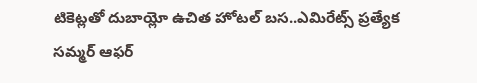టికెట్లతో దుబాయ్లో ఉచిత హోటల్ బస..ఎమిరేట్స్ ప్రత్యేక సమ్మర్ ఆఫర్